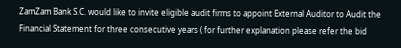ZamZam Bank S.C. would like to invite eligible audit firms to appoint External Auditor to Audit the Financial Statement for three consecutive years ( for further explanation please refer the bid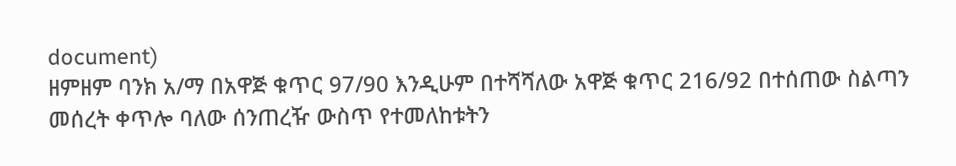document)
ዘምዘም ባንክ አ/ማ በአዋጅ ቁጥር 97/90 እንዲሁም በተሻሻለው አዋጅ ቁጥር 216/92 በተሰጠው ስልጣን መሰረት ቀጥሎ ባለው ሰንጠረዥ ውስጥ የተመለከቱትን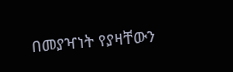በመያዣነት የያዛቸውን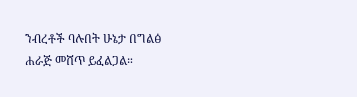ንብረቶች ባሉበት ሁኔታ በግልፅ ሐራጅ መሸጥ ይፈልጋል።